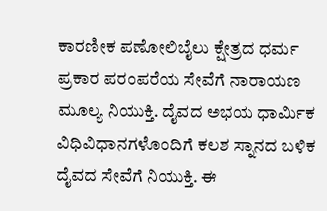ಕಾರಣೀಕ ಪಣೋಲಿಬೈಲು ಕ್ಷೇತ್ರದ ಧರ್ಮ ಪ್ರಕಾರ ಪರಂಪರೆಯ ಸೇವೆಗೆ ನಾರಾಯಣ ಮೂಲ್ಯ ನಿಯುಕ್ತಿ. ದೈವದ ಅಭಯ ಧಾರ್ಮಿಕ ವಿಧಿವಿಧಾನಗಳೊಂದಿಗೆ ಕಲಶ ಸ್ನಾನದ ಬಳಿಕ ದೈವದ ಸೇವೆಗೆ ನಿಯುಕ್ತಿ. ಈ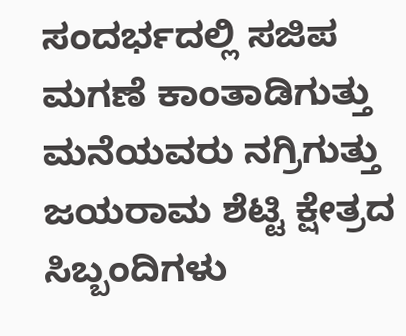ಸಂದರ್ಭದಲ್ಲಿ ಸಜಿಪ ಮಗಣೆ ಕಾಂತಾಡಿಗುತ್ತು ಮನೆಯವರು ನಗ್ರಿಗುತ್ತು ಜಯರಾಮ ಶೆಟ್ಟಿ ಕ್ಷೇತ್ರದ ಸಿಬ್ಬಂದಿಗಳು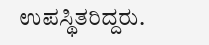ಉಪಸ್ಥಿತರಿದ್ದರು.